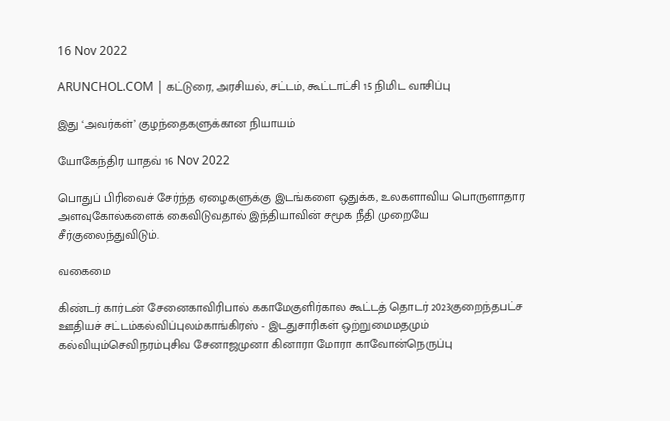16 Nov 2022

ARUNCHOL.COM | கட்டுரை, அரசியல், சட்டம், கூட்டாட்சி 15 நிமிட வாசிப்பு

இது ‘அவர்கள்’ குழந்தைகளுக்கான நியாயம்

யோகேந்திர யாதவ் 16 Nov 2022

பொதுப் பிரிவைச் சேர்ந்த ஏழைகளுக்கு இடங்களை ஒதுக்க, உலகளாவிய பொருளாதார அளவுகோல்களைக் கைவிடுவதால் இந்தியாவின் சமூக நீதி முறையே சீர்குலைந்துவிடும்.

வகைமை

கிண்டர் கார்டன் சேனைகாவிரிபால் ககாமேகுளிர்கால கூட்டத் தொடர் 2023குறைந்தபட்ச ஊதியச் சட்டம்கல்விப்புலம்காங்கிரஸ் - இடதுசாரிகள் ஒற்றுமைமதமும் கல்வியும்செவிநரம்புசிவ சேனாஜமுனா கினாரா மோரா காவோன்நெருப்பு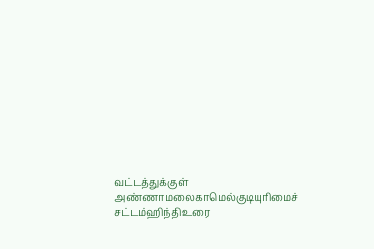வட்டத்துக்குள் அண்ணாமலைகாமெல்குடியுரிமைச் சட்டம்ஹிந்திஉரை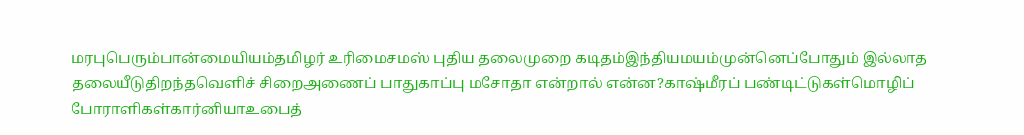மரபுபெரும்பான்மையியம்தமிழர் உரிமைசமஸ் புதிய தலைமுறை கடிதம்இந்தியமயம்முன்னெப்போதும் இல்லாத தலையீடுதிறந்தவெளிச் சிறைஅணைப் பாதுகாப்பு மசோதா என்றால் என்ன?காஷ்மீரப் பண்டிட்டுகள்மொழிப் போராளிகள்கார்னியாஉபைத்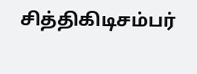சித்திகிடிசம்பர்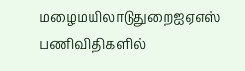மழைமயிலாடுதுறைஐஏஎஸ் பணிவிதிகளில்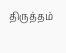திருத்தம்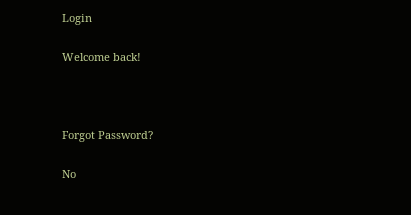Login

Welcome back!



Forgot Password?

No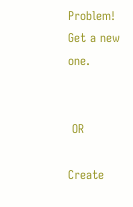Problem! Get a new one.


 OR

Create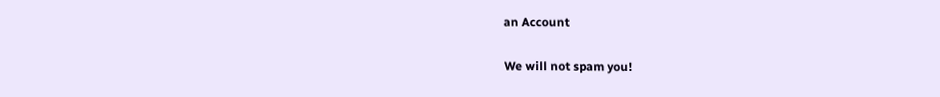an Account

We will not spam you!